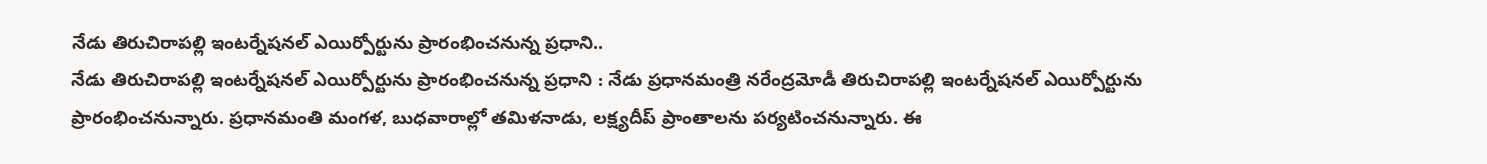నేడు తిరుచిరాపల్లి ఇంటర్నేషనల్ ఎయిర్పోర్టును ప్రారంభించనున్న ప్రధాని..
నేడు తిరుచిరాపల్లి ఇంటర్నేషనల్ ఎయిర్పోర్టును ప్రారంభించనున్న ప్రధాని : నేడు ప్రధానమంత్రి నరేంద్రమోడీ తిరుచిరాపల్లి ఇంటర్నేషనల్ ఎయిర్పోర్టును ప్రారంభించనున్నారు. ప్రధానమంతి మంగళ, బుధవారాల్లో తమిళనాడు, లక్ష్యదీప్ ప్రాంతాలను పర్యటించనున్నారు. ఈ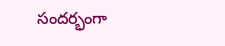సందర్భంగా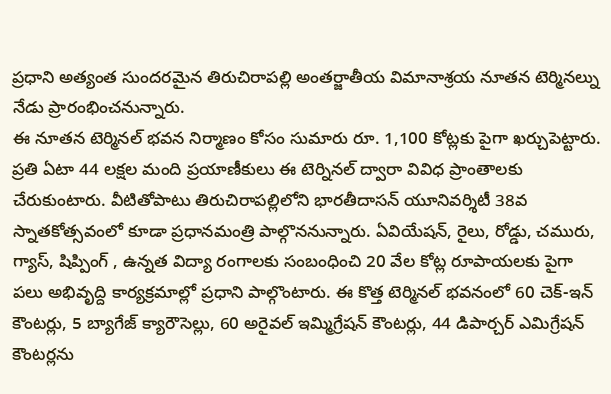ప్రధాని అత్యంత సుందరమైన తిరుచిరాపల్లి అంతర్జాతీయ విమానాశ్రయ నూతన టెర్మినల్ను నేడు ప్రారంభించనున్నారు.
ఈ నూతన టెర్మినల్ భవన నిర్మాణం కోసం సుమారు రూ. 1,100 కోట్లకు పైగా ఖర్చుపెట్టారు. ప్రతి ఏటా 44 లక్షల మంది ప్రయాణీకులు ఈ టెర్నినల్ ద్వారా వివిధ ప్రాంతాలకు చేరుకుంటారు. వీటితోపాటు తిరుచిరాపల్లిలోని భారతీదాసన్ యూనివర్శిటీ 38వ స్నాతకోత్సవంలో కూడా ప్రధానమంత్రి పాల్గొననున్నారు. ఏవియేషన్, రైలు, రోడ్డు, చమురు, గ్యాస్, షిప్పింగ్ , ఉన్నత విద్యా రంగాలకు సంబంధించి 20 వేల కోట్ల రూపాయలకు పైగా పలు అభివృద్ది కార్యక్రమాల్లో ప్రధాని పాల్గొంటారు. ఈ కొత్త టెర్మినల్ భవనంలో 60 చెక్-ఇన్ కౌంటర్లు, 5 బ్యాగేజ్ క్యారౌసెల్లు, 60 అరైవల్ ఇమ్మిగ్రేషన్ కౌంటర్లు, 44 డిపార్చర్ ఎమిగ్రేషన్ కౌంటర్లను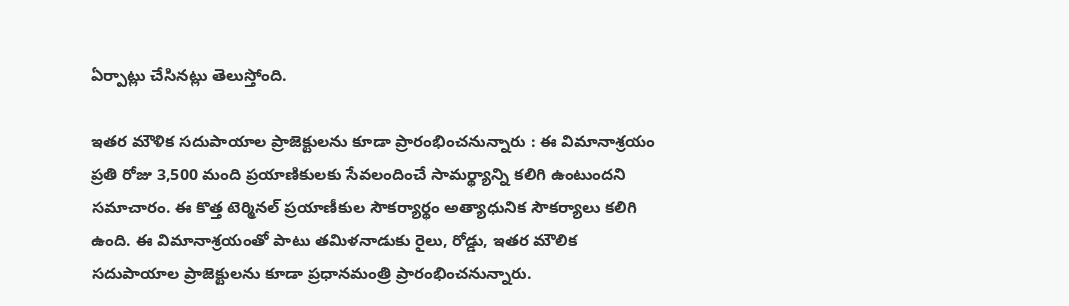ఏర్పాట్లు చేసినట్లు తెలుస్తోంది.

ఇతర మౌళిక సదుపాయాల ప్రాజెక్టులను కూడా ప్రారంభించనున్నారు : ఈ విమానాశ్రయం ప్రతి రోజు 3,500 మంది ప్రయాణికులకు సేవలందించే సామర్థ్యాన్ని కలిగి ఉంటుందని సమాచారం. ఈ కొత్త టెర్మినల్ ప్రయాణీకుల సౌకర్యార్థం అత్యాధునిక సౌకర్యాలు కలిగి ఉంది. ఈ విమానాశ్రయంతో పాటు తమిళనాడుకు రైలు, రోడ్డు, ఇతర మౌలిక సదుపాయాల ప్రాజెక్టులను కూడా ప్రధానమంత్రి ప్రారంభించనున్నారు.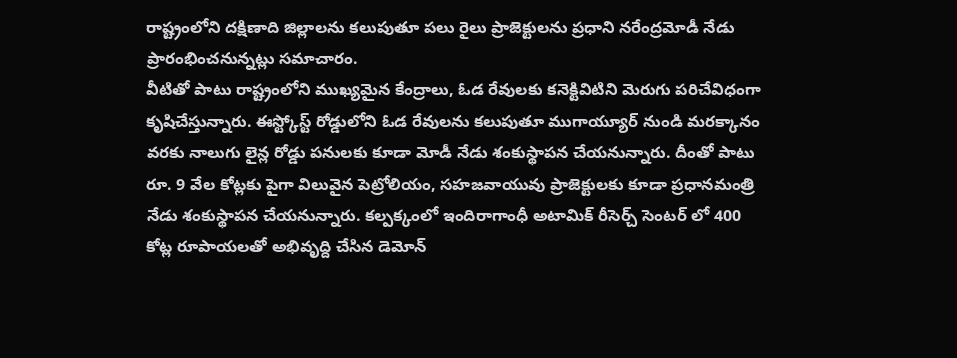రాష్ట్రంలోని దక్షిణాది జిల్లాలను కలుపుతూ పలు రైలు ప్రాజెక్టులను ప్రధాని నరేంద్రమోడీ నేడు ప్రారంభించనున్నట్లు సమాచారం.
వీటితో పాటు రాష్ట్రంలోని ముఖ్యమైన కేంద్రాలు, ఓడ రేవులకు కనెక్టివిటిని మెరుగు పరిచేవిధంగా కృషిచేస్తున్నారు. ఈస్ట్కోస్ట్ రోడ్డులోని ఓడ రేవులను కలుపుతూ ముగాయ్యూర్ నుండి మరక్కానం వరకు నాలుగు లైన్ల రోడ్డు పనులకు కూడా మోడీ నేడు శంకుస్థాపన చేయనున్నారు. దీంతో పాటు రూ. 9 వేల కోట్లకు పైగా విలువైన పెట్రోలియం, సహజవాయువు ప్రాజెక్టులకు కూడా ప్రధానమంత్రి నేడు శంకుస్థాపన చేయనున్నారు. కల్పక్కంలో ఇందిరాగాంధీ అటామిక్ రీసెర్చ్ సెంటర్ లో 400 కోట్ల రూపాయలతో అభివృద్ది చేసిన డెమోన్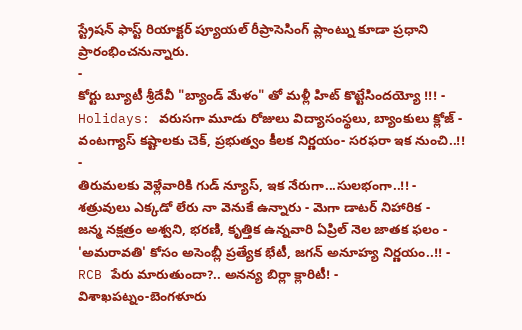స్ట్రేషన్ ఫాస్ట్ రియాక్టర్ ప్యూయల్ రీప్రాసెసింగ్ ప్లాంట్ను కూడా ప్రధాని ప్రారంభించనున్నారు.
-
కోర్టు బ్యూటీ శ్రీదేవీ "బ్యాండ్ మేళం" తో మళ్లీ హిట్ కొట్టేసిందయ్యో !!! -
Holidays: వరుసగా మూడు రోజులు విద్యాసంస్థలు, బ్యాంకులు క్లోజ్ -
వంటగ్యాస్ కష్టాలకు చెక్, ప్రభుత్వం కీలక నిర్ణయం- సరఫరా ఇక నుంచి..!! -
తిరుమలకు వెళ్లేవారికి గుడ్ న్యూస్, ఇక నేరుగా...సులభంగా..!! -
శత్రువులు ఎక్కడో లేరు నా వెనుకే ఉన్నారు - మెగా డాటర్ నిహారిక -
జన్మ నక్షత్రం అశ్వని, భరణి, కృత్తిక ఉన్నవారి ఏప్రిల్ నెల జాతక ఫలం -
'అమరావతి' కోసం అసెంబ్లీ ప్రత్యేక భేటీ, జగన్ అనూహ్య నిర్ణయం..!! -
RCB పేరు మారుతుందా?.. అనన్య బిర్లా క్లారిటీ! -
విశాఖపట్నం-బెంగళూరు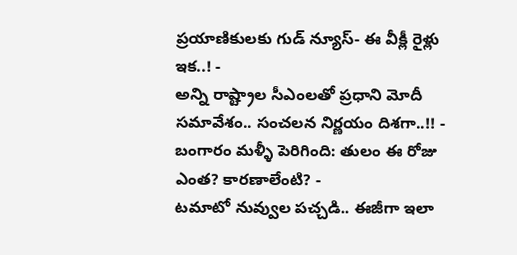ప్రయాణికులకు గుడ్ న్యూస్- ఈ వీక్లీ రైళ్లు ఇక..! -
అన్ని రాష్ట్రాల సీఎంలతో ప్రధాని మోదీ సమావేశం.. సంచలన నిర్ణయం దిశగా..!! -
బంగారం మళ్ళీ పెరిగింది: తులం ఈ రోజు ఎంత? కారణాలేంటి? -
టమాటో నువ్వుల పచ్చడి.. ఈజీగా ఇలా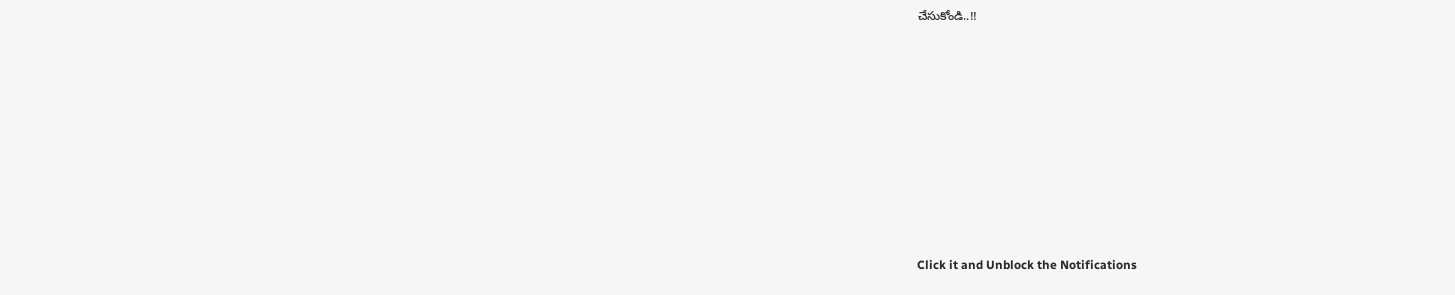చేసుకోండి..!!












Click it and Unblock the Notifications